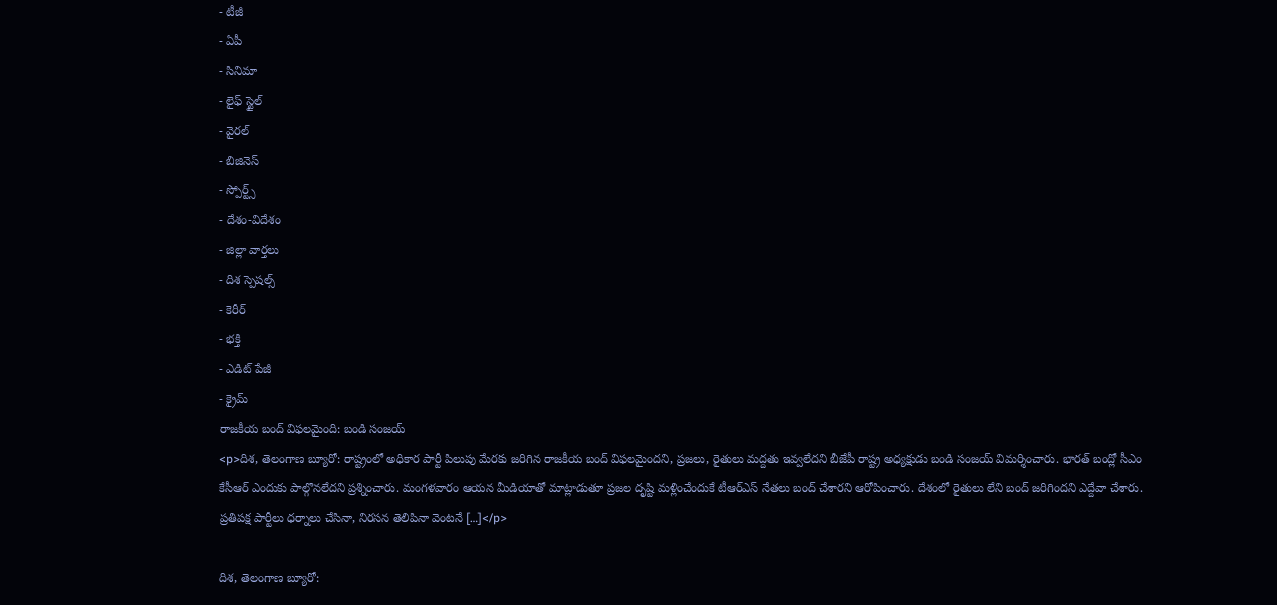- టీజీ
- ఏపీ
- సినిమా
- లైఫ్ స్టైల్
- వైరల్
- బిజినెస్
- స్పోర్ట్స్
- దేశం-విదేశం
- జిల్లా వార్తలు
- దిశ స్పెషల్స్
- కెరీర్
- భక్తి
- ఎడిట్ పేజీ
- క్రైమ్
రాజకీయ బంద్ విఫలమైంది: బండి సంజయ్
<p>దిశ, తెలంగాణ బ్యూరో: రాష్ట్రంలో అధికార పార్టీ పిలుపు మేరకు జరిగిన రాజకీయ బంద్ విఫలమైందని, ప్రజలు, రైతులు మద్దతు ఇవ్వలేదని బీజేపీ రాష్ట్ర అధ్యక్షుడు బండి సంజయ్ విమర్శించారు. భారత్ బంద్లో సీఎం కేసీఆర్ ఎందుకు పాల్గొనలేదని ప్రశ్నించారు. మంగళవారం ఆయన మీడియాతో మాట్లాడుతూ ప్రజల దృష్టి మళ్లించేందుకే టీఆర్ఎస్ నేతలు బంద్ చేశారని ఆరోపించారు. దేశంలో రైతులు లేని బంద్ జరిగిందని ఎద్దేవా చేశారు. ప్రతిపక్ష పార్టీలు ధర్నాలు చేసినా, నిరసన తెలిపినా వెంటనే […]</p>

దిశ, తెలంగాణ బ్యూరో: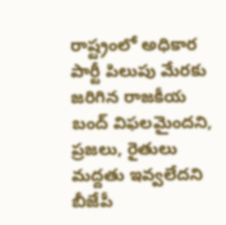రాష్ట్రంలో అధికార పార్టీ పిలుపు మేరకు జరిగిన రాజకీయ బంద్ విఫలమైందని, ప్రజలు, రైతులు మద్దతు ఇవ్వలేదని బీజేపీ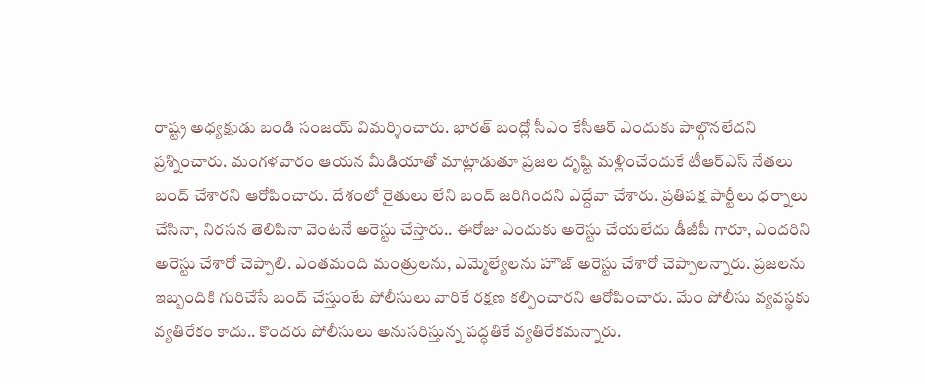రాష్ట్ర అధ్యక్షుడు బండి సంజయ్ విమర్శించారు. భారత్ బంద్లో సీఎం కేసీఆర్ ఎందుకు పాల్గొనలేదని ప్రశ్నించారు. మంగళవారం ఆయన మీడియాతో మాట్లాడుతూ ప్రజల దృష్టి మళ్లించేందుకే టీఆర్ఎస్ నేతలు బంద్ చేశారని ఆరోపించారు. దేశంలో రైతులు లేని బంద్ జరిగిందని ఎద్దేవా చేశారు. ప్రతిపక్ష పార్టీలు ధర్నాలు చేసినా, నిరసన తెలిపినా వెంటనే అరెస్టు చేస్తారు.. ఈరోజు ఎందుకు అరెస్టు చేయలేదు డీజీపీ గారూ, ఎందరిని అరెస్టు చేశారో చెప్పాలి. ఎంతమంది మంత్రులను, ఎమ్మెల్యేలను హౌజ్ అరెస్టు చేశారో చెప్పాలన్నారు. ప్రజలను ఇబ్బందికి గురిచేసే బంద్ చేస్తుంటే పోలీసులు వారికే రక్షణ కల్పించారని ఆరోపించారు. మేం పోలీసు వ్యవస్థకు వ్యతిరేకం కాదు.. కొందరు పోలీసులు అనుసరిస్తున్న పద్ధతికే వ్యతిరేకమన్నారు.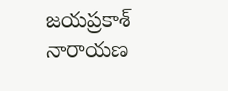జయప్రకాశ్ నారాయణ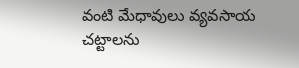వంటి మేధావులు వ్యవసాయ చట్టాలను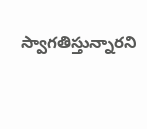స్వాగతిస్తున్నారని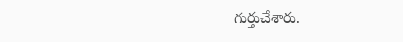గుర్తుచేశారు.